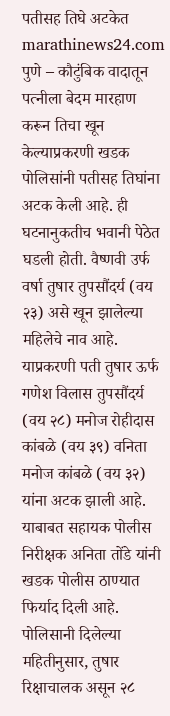पतीसह तिघे अटकेत
marathinews24.com
पुणे – कौटुंबिक वादातून पत्नीला बेदम मारहाण करून तिचा खून केल्याप्रकरणी खडक पोलिसांनी पतीसह तिघांना अटक केली आहे. ही घटनानुकतीच भवानी पेठेत घडली होती. वैष्णवी उर्फ वर्षा तुषार तुपसौंदर्य (वय २३) असे खून झालेल्या महिलेचे नाव आहे. याप्रकरणी पती तुषार ऊर्फ गणेश विलास तुपसौंदर्य (वय २८) मनोज रोहीदास कांबळे (वय ३९) वनिता मनोज कांबळे (वय ३२) यांना अटक झाली आहे. याबाबत सहायक पोलीस निरीक्षक अनिता तोंडे यांनी खडक पोलीस ठाण्यात फिर्याद दिली आहे.
पोलिसानी दिलेल्या महितीनुसार, तुषार रिक्षाचालक असून २८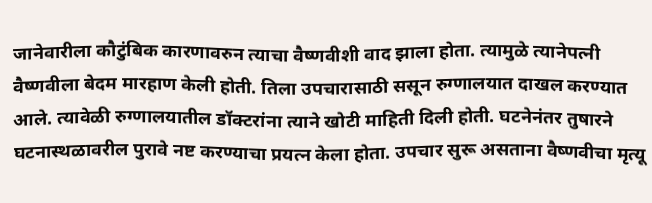जानेवारीला कौटुंबिक कारणावरुन त्याचा वैष्णवीशी वाद झाला होता. त्यामुळे त्यानेपत्नी वैष्णवीला बेदम मारहाण केली होती. तिला उपचारासाठी ससून रुग्णालयात दाखल करण्यात आले. त्यावेळी रुग्णालयातील डॉक्टरांना त्याने खोटी माहिती दिली होती. घटनेनंतर तुषारने घटनास्थळावरील पुरावे नष्ट करण्याचा प्रयत्न केला होता. उपचार सुरू असताना वैष्णवीचा मृत्यू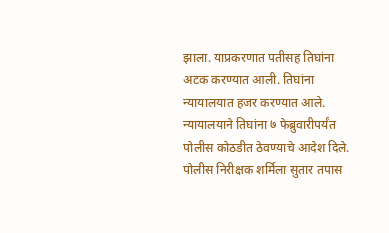झाला. याप्रकरणात पतीसह तिघांना अटक करण्यात आली. तिघांना न्यायालयात हजर करण्यात आले. न्यायालयाने तिघांना ७ फेब्रुवारीपर्यंत पोलीस कोठडीत ठेवण्याचे आदेश दिले. पोलीस निरीक्षक शर्मिला सुतार तपास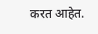करत आहेत.